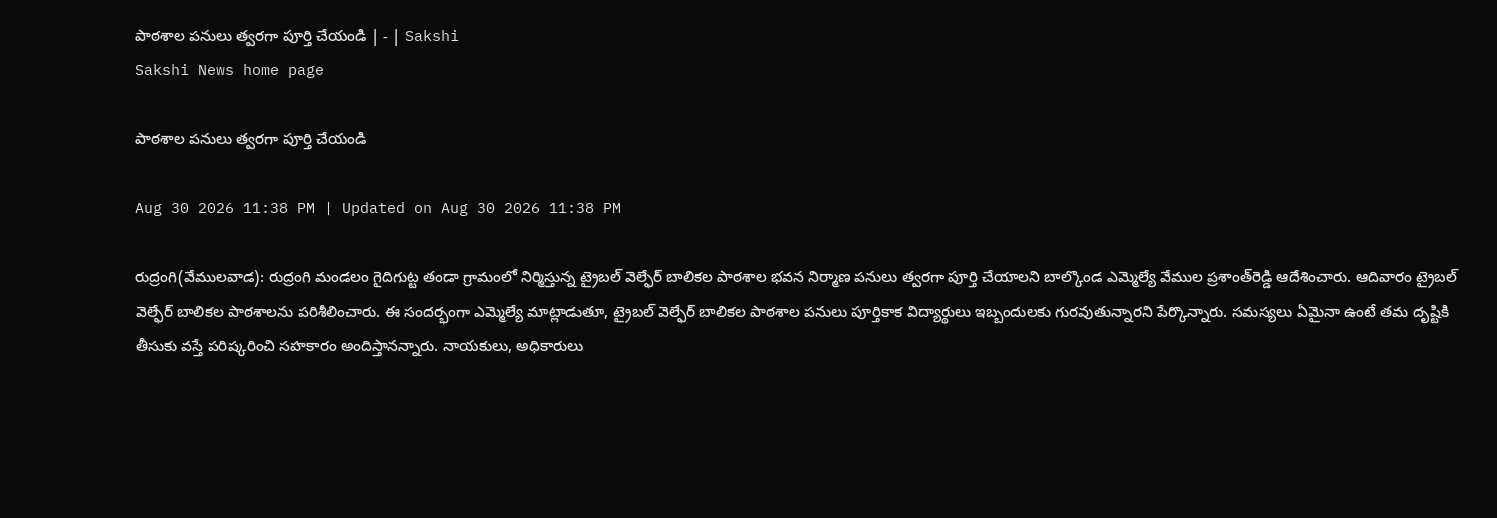పాఠశాల పనులు త్వరగా పూర్తి చేయండి | - | Sakshi
Sakshi News home page

పాఠశాల పనులు త్వరగా పూర్తి చేయండి

Aug 30 2026 11:38 PM | Updated on Aug 30 2026 11:38 PM

రుద్రంగి(వేములవాడ): రుద్రంగి మండలం గైదిగుట్ట తండా గ్రామంలో నిర్మిస్తున్న ట్రైబల్‌ వెల్ఫేర్‌ బాలికల పాఠశాల భవన నిర్మాణ పనులు త్వరగా పూర్తి చేయాలని బాల్కొండ ఎమ్మెల్యే వేముల ప్రశాంత్‌రెడ్డి ఆదేశించారు. ఆదివారం ట్రైబల్‌ వెల్ఫేర్‌ బాలికల పాఠశాలను పరిశీలించారు. ఈ సందర్భంగా ఎమ్మెల్యే మాట్లాడుతూ, ట్రైబల్‌ వెల్ఫేర్‌ బాలికల పాఠశాల పనులు పూర్తికాక విద్యార్థులు ఇబ్బందులకు గురవుతున్నారని పేర్కొన్నారు. సమస్యలు ఏమైనా ఉంటే తమ దృష్టికి తీసుకు వస్తే పరిష్కరించి సహకారం అందిస్తానన్నారు. నాయకులు, అధికారులు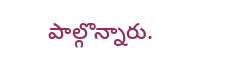పాల్గొన్నారు.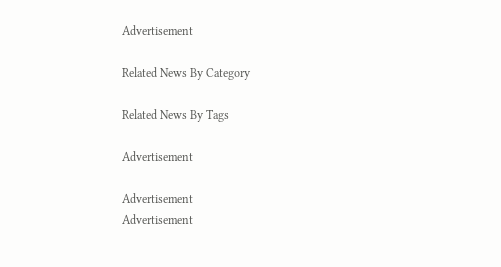Advertisement

Related News By Category

Related News By Tags

Advertisement

Advertisement
Advertisement